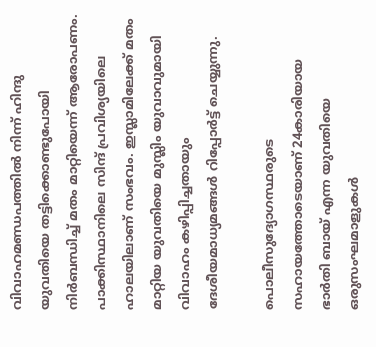വിവാഹമണ്ഡപത്തില്‍ നിന്ന് ഹിന്ദു യുവതിയെ തട്ടിക്കൊണ്ടുപോയി നിര്‍ബന്ധിച്ച് മതം മാറ്റിയെന്ന് ആരോപണം. പാക്കിസ്ഥാനിലെ സിന്ദ് പ്രവിശ്യയിലെ ഹാലയിലാണ് സംഭവം. ഇസ്ലാമിലേക്ക് മതം മാറ്റിയ യുവതിയെ മുസ്ലിം യുവാവുമായി വിവാഹം കഴിപ്പിച്ചതായും ദേശീയമാധ്യമങ്ങള്‍ റിപ്പോര്‍ട്ട് ചെയ്യുന്നു.

പൊലീസുദ്യോഗസ്ഥരുടെ സഹായത്തോടെയാണ് 24കാരിയായ ഭാര്‍തി ബായ് എന്ന യുവതിയെ ഒരുസംഘമാളുകള്‍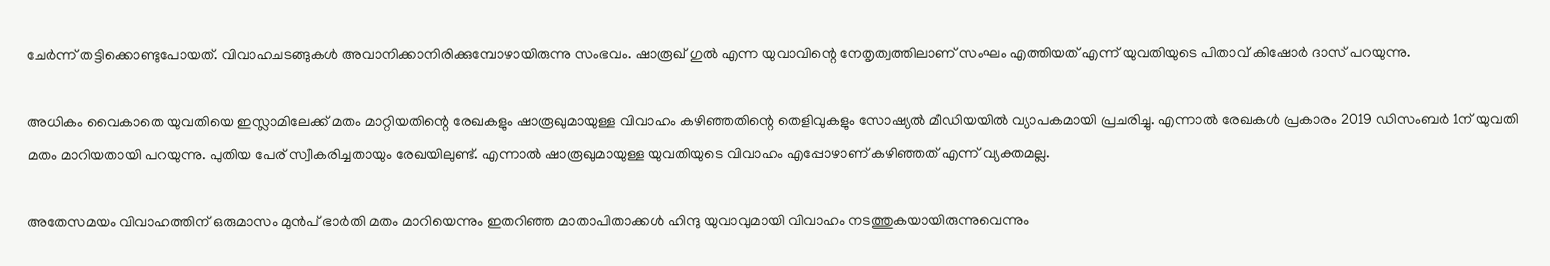ചേര്‍ന്ന് തട്ടിക്കൊണ്ടുപോയത്. വിവാഹചടങ്ങുകള്‍ അവാനിക്കാനിരിക്കുമ്പോഴായിരുന്നു സംഭവം. ഷാരൂഖ് ഗുല്‍ എന്ന യുവാവിന്റെ നേതൃത്വത്തിലാണ് സംഘം എത്തിയത് എന്ന് യുവതിയുടെ പിതാവ് കിഷോര്‍ ദാസ് പറയുന്നു.

അധികം വൈകാതെ യുവതിയെ ഇസ്ലാമിലേക്ക് മതം മാറ്റിയതിന്റെ രേഖകളും ഷാരൂഖുമായുള്ള വിവാഹം കഴിഞ്ഞതിന്റെ തെളിവുകളും സോഷ്യല്‍ മീഡിയയില്‍ വ്യാപകമായി പ്രചരിച്ചു. എന്നാല്‍ രേഖകള്‍ പ്രകാരം 2019 ഡിസംബര്‍ 1ന് യുവതി മതം മാറിയതായി പറയുന്നു. പുതിയ പേര് സ്വീകരിച്ചതായും രേഖയിലുണ്ട്. എന്നാല്‍ ഷാരൂഖുമായുള്ള യുവതിയുടെ വിവാഹം എപ്പോഴാണ് കഴിഞ്ഞത് എന്ന് വ്യക്തമല്ല.

അതേസമയം വിവാഹത്തിന് ഒരുമാസം മുന്‍പ് ഭാര്‍തി മതം മാറിയെന്നും ഇതറിഞ്ഞ മാതാപിതാക്കള്‍ ഹിന്ദു യുവാവുമായി വിവാഹം നടത്തുകയായിരുന്നുവെന്നും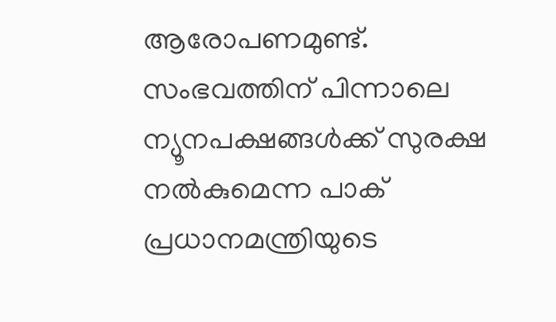ആരോപണമുണ്ട്. സംഭവത്തിന് പിന്നാലെ ന്യൂനപക്ഷങ്ങള്‍ക്ക് സുരക്ഷ നല്‍കുമെന്ന പാക് പ്രധാനമന്ത്രിയുടെ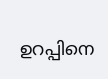ഉറപ്പിനെ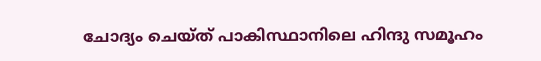ചോദ്യം ചെയ്ത് പാകിസ്ഥാനിലെ ഹിന്ദു സമൂഹം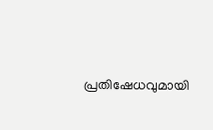പ്രതിഷേധവുമായി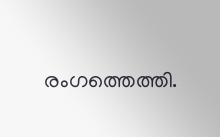രംഗത്തെത്തി.